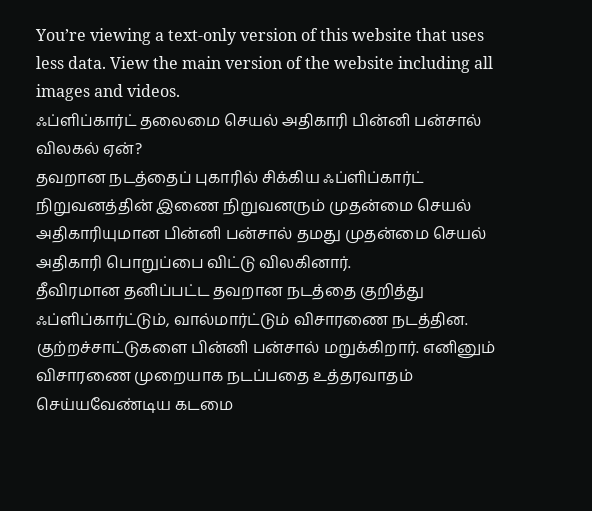You’re viewing a text-only version of this website that uses less data. View the main version of the website including all images and videos.
ஃப்ளிப்கார்ட் தலைமை செயல் அதிகாரி பின்னி பன்சால் விலகல் ஏன்?
தவறான நடத்தைப் புகாரில் சிக்கிய ஃப்ளிப்கார்ட் நிறுவனத்தின் இணை நிறுவனரும் முதன்மை செயல் அதிகாரியுமான பின்னி பன்சால் தமது முதன்மை செயல் அதிகாரி பொறுப்பை விட்டு விலகினார்.
தீவிரமான தனிப்பட்ட தவறான நடத்தை குறித்து ஃப்ளிப்கார்ட்டும், வால்மார்ட்டும் விசாரணை நடத்தின. குற்றச்சாட்டுகளை பின்னி பன்சால் மறுக்கிறார். எனினும் விசாரணை முறையாக நடப்பதை உத்தரவாதம் செய்யவேண்டிய கடமை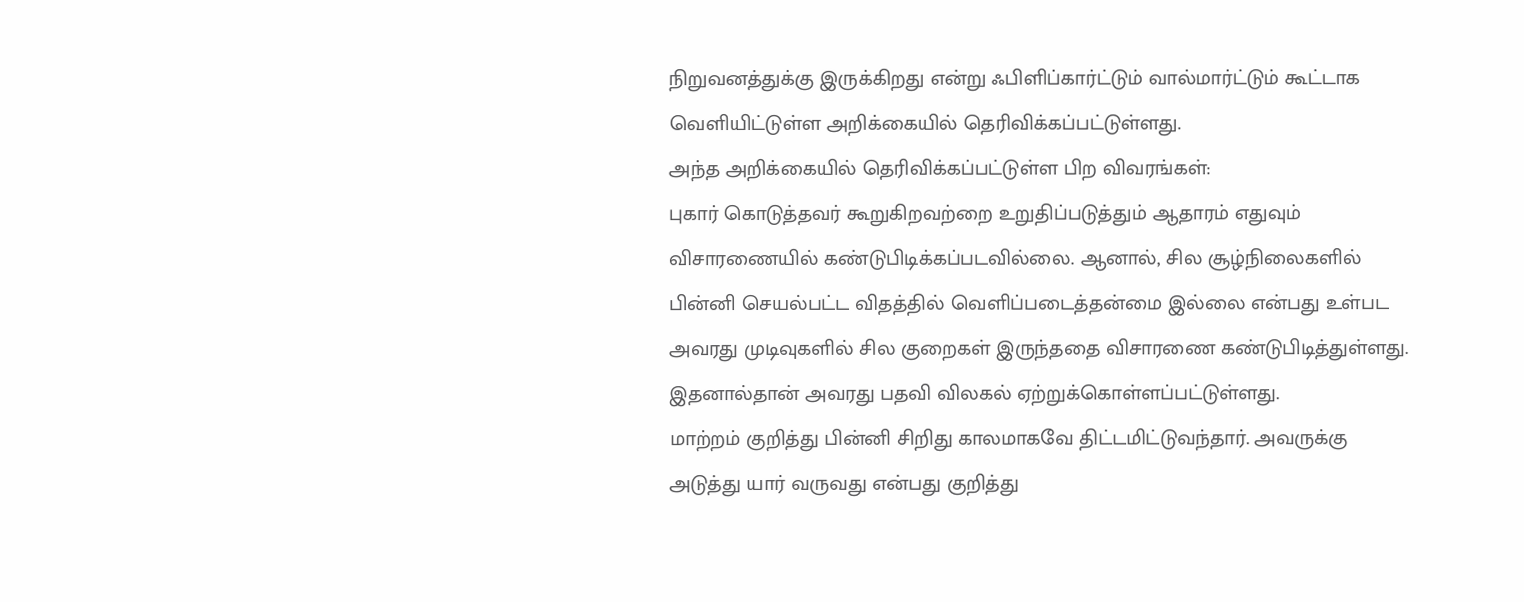நிறுவனத்துக்கு இருக்கிறது என்று ஃபிளிப்கார்ட்டும் வால்மார்ட்டும் கூட்டாக வெளியிட்டுள்ள அறிக்கையில் தெரிவிக்கப்பட்டுள்ளது.
அந்த அறிக்கையில் தெரிவிக்கப்பட்டுள்ள பிற விவரங்கள்:
புகார் கொடுத்தவர் கூறுகிறவற்றை உறுதிப்படுத்தும் ஆதாரம் எதுவும் விசாரணையில் கண்டுபிடிக்கப்படவில்லை. ஆனால், சில சூழ்நிலைகளில் பின்னி செயல்பட்ட விதத்தில் வெளிப்படைத்தன்மை இல்லை என்பது உள்பட அவரது முடிவுகளில் சில குறைகள் இருந்ததை விசாரணை கண்டுபிடித்துள்ளது. இதனால்தான் அவரது பதவி விலகல் ஏற்றுக்கொள்ளப்பட்டுள்ளது.
மாற்றம் குறித்து பின்னி சிறிது காலமாகவே திட்டமிட்டுவந்தார். அவருக்கு அடுத்து யார் வருவது என்பது குறித்து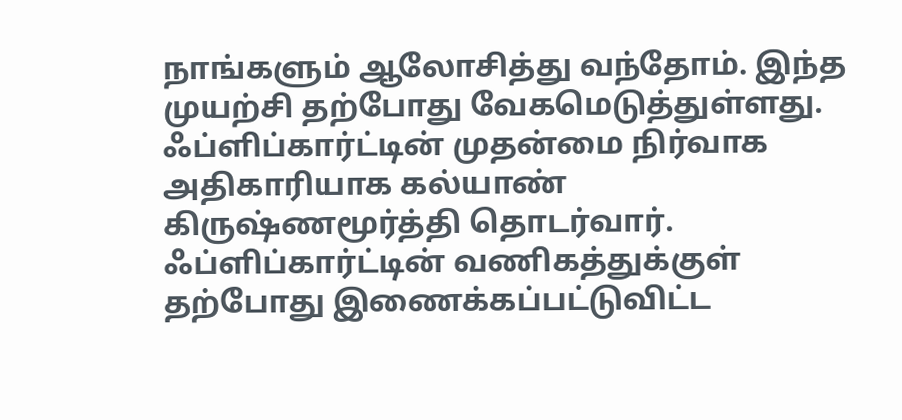நாங்களும் ஆலோசித்து வந்தோம். இந்த முயற்சி தற்போது வேகமெடுத்துள்ளது.
ஃப்ளிப்கார்ட்டின் முதன்மை நிர்வாக அதிகாரியாக கல்யாண் கிருஷ்ணமூர்த்தி தொடர்வார். ஃப்ளிப்கார்ட்டின் வணிகத்துக்குள் தற்போது இணைக்கப்பட்டுவிட்ட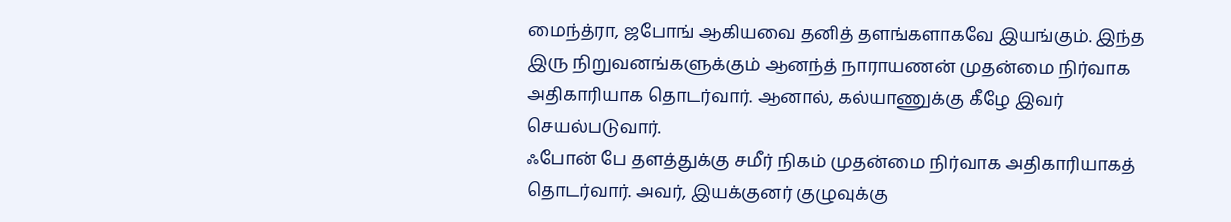மைந்த்ரா, ஜபோங் ஆகியவை தனித் தளங்களாகவே இயங்கும். இந்த இரு நிறுவனங்களுக்கும் ஆனந்த் நாராயணன் முதன்மை நிர்வாக அதிகாரியாக தொடர்வார். ஆனால், கல்யாணுக்கு கீழே இவர் செயல்படுவார்.
ஃபோன் பே தளத்துக்கு சமீர் நிகம் முதன்மை நிர்வாக அதிகாரியாகத் தொடர்வார். அவர், இயக்குனர் குழுவுக்கு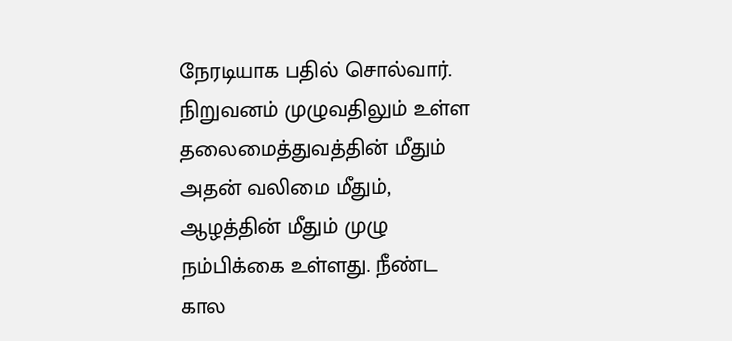நேரடியாக பதில் சொல்வார்.
நிறுவனம் முழுவதிலும் உள்ள தலைமைத்துவத்தின் மீதும் அதன் வலிமை மீதும், ஆழத்தின் மீதும் முழு நம்பிக்கை உள்ளது. நீண்ட கால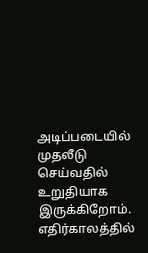அடிப்படையில் முதலீடு செய்வதில் உறுதியாக இருக்கிறோம்.
எதிர்காலத்தில்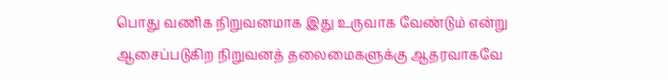பொது வணிக நிறுவனமாக இது உருவாக வேண்டும் என்று ஆசைப்படுகிற நிறுவனத் தலைமைகளுக்கு ஆதரவாகவே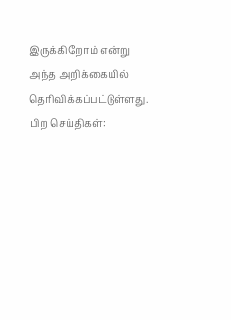இருக்கிறோம் என்று அந்த அறிக்கையில் தெரிவிக்கப்பட்டுள்ளது.
பிற செய்திகள்: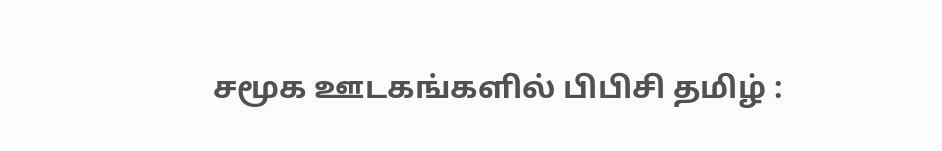சமூக ஊடகங்களில் பிபிசி தமிழ் :